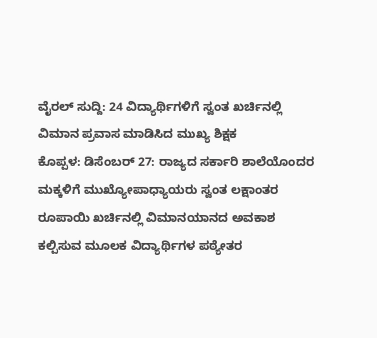ವೈರಲ್ ಸುದ್ದಿ: 24 ವಿದ್ಯಾರ್ಥಿಗಳಿಗೆ ಸ್ವಂತ ಖರ್ಚಿನಲ್ಲಿ ವಿಮಾನ ಪ್ರವಾಸ ಮಾಡಿಸಿದ ಮುಖ್ಯ ಶಿಕ್ಷಕ
ಕೊಪ್ಪಳ: ಡಿಸೆಂಬರ್ 27: ರಾಜ್ಯದ ಸರ್ಕಾರಿ ಶಾಲೆಯೊಂದರ ಮಕ್ಕಳಿಗೆ ಮುಖ್ಯೋಪಾಧ್ಯಾಯರು ಸ್ವಂತ ಲಕ್ಷಾಂತರ ರೂಪಾಯಿ ಖರ್ಚಿನಲ್ಲಿ ವಿಮಾನಯಾನದ ಅವಕಾಶ ಕಲ್ಪಿಸುವ ಮೂಲಕ ವಿದ್ಯಾರ್ಥಿಗಳ ಪಠ್ಯೇತರ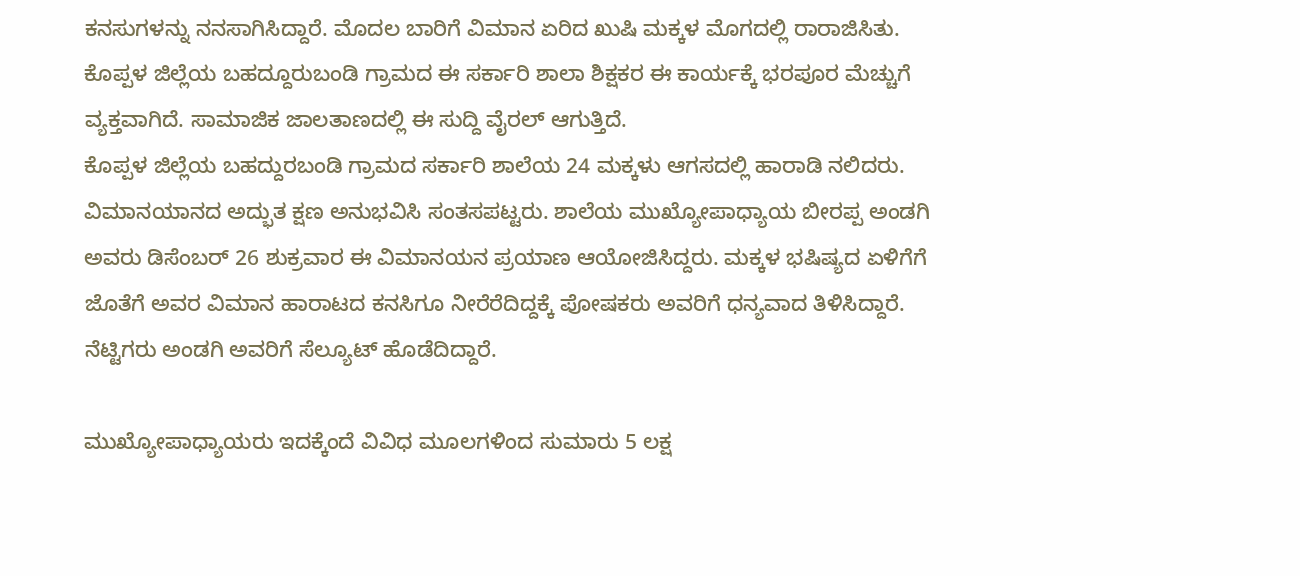ಕನಸುಗಳನ್ನು ನನಸಾಗಿಸಿದ್ದಾರೆ. ಮೊದಲ ಬಾರಿಗೆ ವಿಮಾನ ಏರಿದ ಖುಷಿ ಮಕ್ಕಳ ಮೊಗದಲ್ಲಿ ರಾರಾಜಿಸಿತು. ಕೊಪ್ಪಳ ಜಿಲ್ಲೆಯ ಬಹದ್ದೂರುಬಂಡಿ ಗ್ರಾಮದ ಈ ಸರ್ಕಾರಿ ಶಾಲಾ ಶಿಕ್ಷಕರ ಈ ಕಾರ್ಯಕ್ಕೆ ಭರಪೂರ ಮೆಚ್ಚುಗೆ ವ್ಯಕ್ತವಾಗಿದೆ. ಸಾಮಾಜಿಕ ಜಾಲತಾಣದಲ್ಲಿ ಈ ಸುದ್ದಿ ವೈರಲ್ ಆಗುತ್ತಿದೆ.
ಕೊಪ್ಪಳ ಜಿಲ್ಲೆಯ ಬಹದ್ದುರಬಂಡಿ ಗ್ರಾಮದ ಸರ್ಕಾರಿ ಶಾಲೆಯ 24 ಮಕ್ಕಳು ಆಗಸದಲ್ಲಿ ಹಾರಾಡಿ ನಲಿದರು. ವಿಮಾನಯಾನದ ಅದ್ಭುತ ಕ್ಷಣ ಅನುಭವಿಸಿ ಸಂತಸಪಟ್ಟರು. ಶಾಲೆಯ ಮುಖ್ಯೋಪಾಧ್ಯಾಯ ಬೀರಪ್ಪ ಅಂಡಗಿ ಅವರು ಡಿಸೆಂಬರ್ 26 ಶುಕ್ರವಾರ ಈ ವಿಮಾನಯನ ಪ್ರಯಾಣ ಆಯೋಜಿಸಿದ್ದರು. ಮಕ್ಕಳ ಭಷಿಷ್ಯದ ಏಳಿಗೆಗೆ ಜೊತೆಗೆ ಅವರ ವಿಮಾನ ಹಾರಾಟದ ಕನಸಿಗೂ ನೀರೆರೆದಿದ್ದಕ್ಕೆ ಪೋಷಕರು ಅವರಿಗೆ ಧನ್ಯವಾದ ತಿಳಿಸಿದ್ದಾರೆ. ನೆಟ್ಟಿಗರು ಅಂಡಗಿ ಅವರಿಗೆ ಸೆಲ್ಯೂಟ್ ಹೊಡೆದಿದ್ದಾರೆ.

ಮುಖ್ಯೋಪಾಧ್ಯಾಯರು ಇದಕ್ಕೆಂದೆ ವಿವಿಧ ಮೂಲಗಳಿಂದ ಸುಮಾರು 5 ಲಕ್ಷ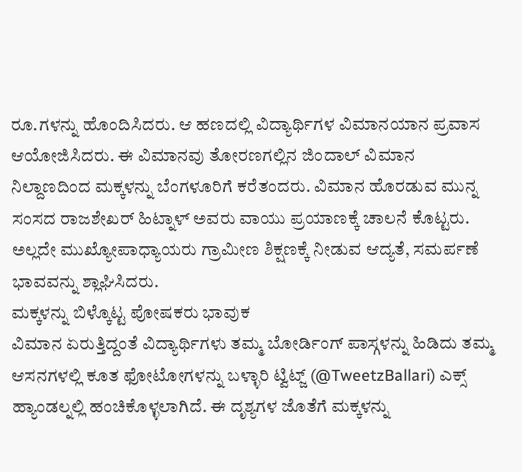ರೂ.ಗಳನ್ನು ಹೊಂದಿಸಿದರು. ಆ ಹಣದಲ್ಲಿ ವಿದ್ಯಾರ್ಥಿಗಳ ವಿಮಾನಯಾನ ಪ್ರವಾಸ ಆಯೋಜಿಸಿದರು. ಈ ವಿಮಾನವು ತೋರಣಗಲ್ಲಿನ ಜಿಂದಾಲ್ ವಿಮಾನ ನಿಲ್ದಾಣದಿಂದ ಮಕ್ಕಳನ್ನು ಬೆಂಗಳೂರಿಗೆ ಕರೆತಂದರು. ವಿಮಾನ ಹೊರಡುವ ಮುನ್ನ ಸಂಸದ ರಾಜಶೇಖರ್ ಹಿಟ್ನಾಳ್ ಅವರು ವಾಯು ಪ್ರಯಾಣಕ್ಕೆ ಚಾಲನೆ ಕೊಟ್ಟರು. ಅಲ್ಲದೇ ಮುಖ್ಯೋಪಾಧ್ಯಾಯರು ಗ್ರಾಮೀಣ ಶಿಕ್ಷಣಕ್ಕೆ ನೀಡುವ ಆದ್ಯತೆ, ಸಮರ್ಪಣೆ ಭಾವವನ್ನು ಶ್ಲಾಘಿಸಿದರು.
ಮಕ್ಕಳನ್ನು ಬಿಳ್ಕೊಟ್ಟ ಪೋಷಕರು ಭಾವುಕ
ವಿಮಾನ ಏರುತ್ತಿದ್ದಂತೆ ವಿದ್ಯಾರ್ಥಿಗಳು ತಮ್ಮ ಬೋರ್ಡಿಂಗ್ ಪಾಸ್ಗಳನ್ನು ಹಿಡಿದು ತಮ್ಮ ಆಸನಗಳಲ್ಲಿ ಕೂತ ಫೋಟೋಗಳನ್ನು ಬಳ್ಳಾರಿ ಟ್ವಿಟ್ಜ್ (@TweetzBallari) ಎಕ್ಸ್ ಹ್ಯಾಂಡಲ್ನಲ್ಲಿ ಹಂಚಿಕೊಳ್ಳಲಾಗಿದೆ. ಈ ದೃಶ್ಯಗಳ ಜೊತೆಗೆ ಮಕ್ಕಳನ್ನು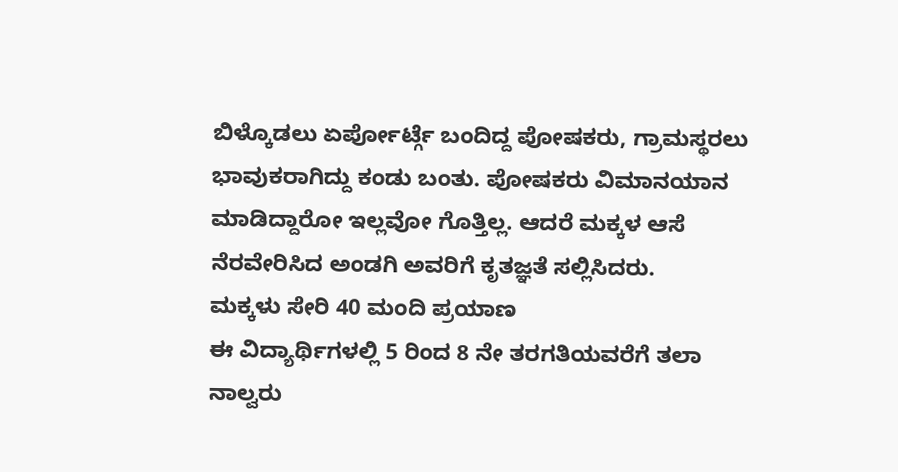ಬಿಳ್ಕೊಡಲು ಏರ್ಪೋರ್ಟ್ಗೆ ಬಂದಿದ್ದ ಪೋಷಕರು, ಗ್ರಾಮಸ್ಥರಲು ಭಾವುಕರಾಗಿದ್ದು ಕಂಡು ಬಂತು. ಪೋಷಕರು ವಿಮಾನಯಾನ ಮಾಡಿದ್ದಾರೋ ಇಲ್ಲವೋ ಗೊತ್ತಿಲ್ಲ. ಆದರೆ ಮಕ್ಕಳ ಆಸೆ ನೆರವೇರಿಸಿದ ಅಂಡಗಿ ಅವರಿಗೆ ಕೃತಜ್ಞತೆ ಸಲ್ಲಿಸಿದರು.
ಮಕ್ಕಳು ಸೇರಿ 40 ಮಂದಿ ಪ್ರಯಾಣ
ಈ ವಿದ್ಯಾರ್ಥಿಗಳಲ್ಲಿ 5 ರಿಂದ 8 ನೇ ತರಗತಿಯವರೆಗೆ ತಲಾ ನಾಲ್ವರು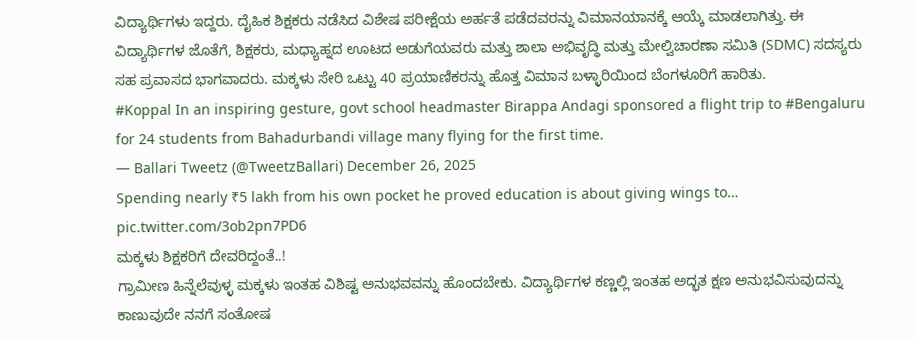ವಿದ್ಯಾರ್ಥಿಗಳು ಇದ್ದರು. ದೈಹಿಕ ಶಿಕ್ಷಕರು ನಡೆಸಿದ ವಿಶೇಷ ಪರೀಕ್ಷೆಯ ಅರ್ಹತೆ ಪಡೆದವರನ್ನು ವಿಮಾನಯಾನಕ್ಕೆ ಆಯ್ಕೆ ಮಾಡಲಾಗಿತ್ತು. ಈ ವಿದ್ಯಾರ್ಥಿಗಳ ಜೊತೆಗೆ, ಶಿಕ್ಷಕರು, ಮಧ್ಯಾಹ್ನದ ಊಟದ ಅಡುಗೆಯವರು ಮತ್ತು ಶಾಲಾ ಅಭಿವೃದ್ಧಿ ಮತ್ತು ಮೇಲ್ವಿಚಾರಣಾ ಸಮಿತಿ (SDMC) ಸದಸ್ಯರು ಸಹ ಪ್ರವಾಸದ ಭಾಗವಾದರು. ಮಕ್ಕಳು ಸೇರಿ ಒಟ್ಟು 40 ಪ್ರಯಾಣಿಕರನ್ನು ಹೊತ್ತ ವಿಮಾನ ಬಳ್ಳಾರಿಯಿಂದ ಬೆಂಗಳೂರಿಗೆ ಹಾರಿತು.
#Koppal In an inspiring gesture, govt school headmaster Birappa Andagi sponsored a flight trip to #Bengaluru for 24 students from Bahadurbandi village many flying for the first time.
— Ballari Tweetz (@TweetzBallari) December 26, 2025
Spending nearly ₹5 lakh from his own pocket he proved education is about giving wings to… pic.twitter.com/3ob2pn7PD6
ಮಕ್ಕಳು ಶಿಕ್ಷಕರಿಗೆ ದೇವರಿದ್ದಂತೆ..!
ಗ್ರಾಮೀಣ ಹಿನ್ನೆಲೆವುಳ್ಳ ಮಕ್ಕಳು ಇಂತಹ ವಿಶಿಷ್ಟ ಅನುಭವವನ್ನು ಹೊಂದಬೇಕು. ವಿದ್ಯಾರ್ಥಿಗಳ ಕಣ್ಣಲ್ಲಿ ಇಂತಹ ಅದ್ಭತ ಕ್ಷಣ ಅನುಭವಿಸುವುದನ್ನು ಕಾಣುವುದೇ ನನಗೆ ಸಂತೋಷ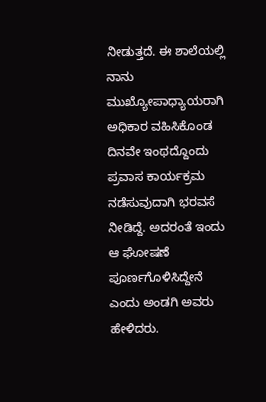ನೀಡುತ್ತದೆ. ಈ ಶಾಲೆಯಲ್ಲಿ ನಾನು ಮುಖ್ಯೋಪಾಧ್ಯಾಯರಾಗಿ ಅಧಿಕಾರ ವಹಿಸಿಕೊಂಡ ದಿನವೇ ಇಂಥದ್ದೊಂದು ಪ್ರವಾಸ ಕಾರ್ಯಕ್ರಮ ನಡೆಸುವುದಾಗಿ ಭರವಸೆ ನೀಡಿದ್ದೆ. ಅದರಂತೆ ಇಂದು ಆ ಘೋಷಣೆ ಪೂರ್ಣಗೊಳಿಸಿದ್ದೇನೆ ಎಂದು ಅಂಡಗಿ ಅವರು ಹೇಳಿದರು.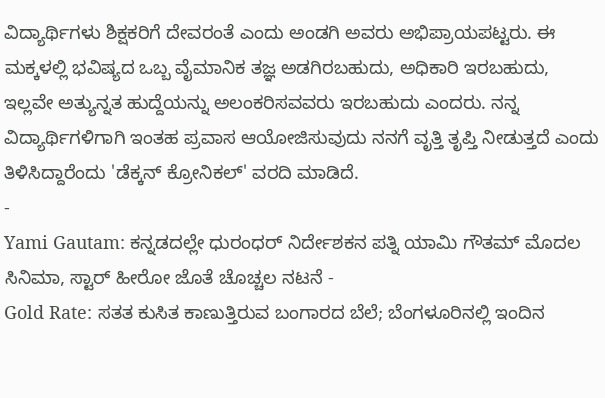ವಿದ್ಯಾರ್ಥಿಗಳು ಶಿಕ್ಷಕರಿಗೆ ದೇವರಂತೆ ಎಂದು ಅಂಡಗಿ ಅವರು ಅಭಿಪ್ರಾಯಪಟ್ಟರು. ಈ ಮಕ್ಕಳಲ್ಲಿ ಭವಿಷ್ಯದ ಒಬ್ಬ ವೈಮಾನಿಕ ತಜ್ಞ ಅಡಗಿರಬಹುದು, ಅಧಿಕಾರಿ ಇರಬಹುದು, ಇಲ್ಲವೇ ಅತ್ಯುನ್ನತ ಹುದ್ದೆಯನ್ನು ಅಲಂಕರಿಸವವರು ಇರಬಹುದು ಎಂದರು. ನನ್ನ ವಿದ್ಯಾರ್ಥಿಗಳಿಗಾಗಿ ಇಂತಹ ಪ್ರವಾಸ ಆಯೋಜಿಸುವುದು ನನಗೆ ವೃತ್ತಿ ತೃಪ್ತಿ ನೀಡುತ್ತದೆ ಎಂದು ತಿಳಿಸಿದ್ದಾರೆಂದು 'ಡೆಕ್ಕನ್ ಕ್ರೋನಿಕಲ್' ವರದಿ ಮಾಡಿದೆ.
-
Yami Gautam: ಕನ್ನಡದಲ್ಲೇ ಧುರಂಧರ್ ನಿರ್ದೇಶಕನ ಪತ್ನಿ ಯಾಮಿ ಗೌತಮ್ ಮೊದಲ ಸಿನಿಮಾ, ಸ್ಟಾರ್ ಹೀರೋ ಜೊತೆ ಚೊಚ್ಚಲ ನಟನೆ -
Gold Rate: ಸತತ ಕುಸಿತ ಕಾಣುತ್ತಿರುವ ಬಂಗಾರದ ಬೆಲೆ; ಬೆಂಗಳೂರಿನಲ್ಲಿ ಇಂದಿನ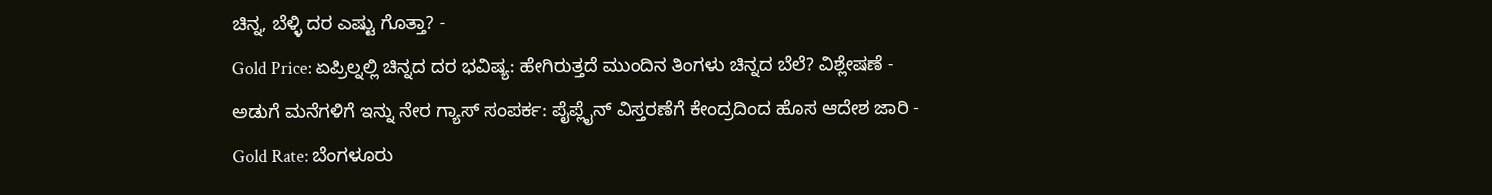ಚಿನ್ನ, ಬೆಳ್ಳಿ ದರ ಎಷ್ಟು ಗೊತ್ತಾ? -
Gold Price: ಏಪ್ರಿಲ್ನಲ್ಲಿ ಚಿನ್ನದ ದರ ಭವಿಷ್ಯ: ಹೇಗಿರುತ್ತದೆ ಮುಂದಿನ ತಿಂಗಳು ಚಿನ್ನದ ಬೆಲೆ? ವಿಶ್ಲೇಷಣೆ -
ಅಡುಗೆ ಮನೆಗಳಿಗೆ ಇನ್ನು ನೇರ ಗ್ಯಾಸ್ ಸಂಪರ್ಕ: ಪೈಪ್ಲೈನ್ ವಿಸ್ತರಣೆಗೆ ಕೇಂದ್ರದಿಂದ ಹೊಸ ಆದೇಶ ಜಾರಿ -
Gold Rate: ಬೆಂಗಳೂರು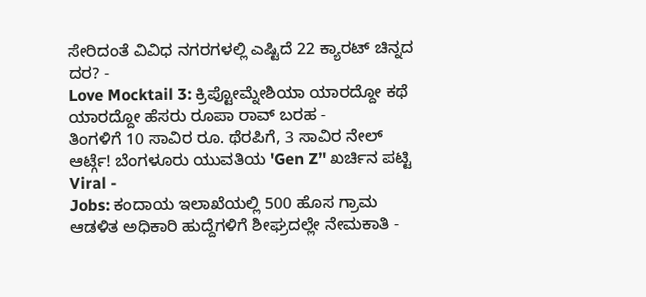ಸೇರಿದಂತೆ ವಿವಿಧ ನಗರಗಳಲ್ಲಿ ಎಷ್ಟಿದೆ 22 ಕ್ಯಾರಟ್ ಚಿನ್ನದ ದರ? -
Love Mocktail 3: ಕ್ರಿಪ್ಟೋಮ್ನೇಶಿಯಾ ಯಾರದ್ದೋ ಕಥೆ ಯಾರದ್ದೋ ಹೆಸರು ರೂಪಾ ರಾವ್ ಬರಹ -
ತಿಂಗಳಿಗೆ 10 ಸಾವಿರ ರೂ. ಥೆರಪಿಗೆ, 3 ಸಾವಿರ ನೇಲ್ ಆರ್ಟ್ಗೆ! ಬೆಂಗಳೂರು ಯುವತಿಯ 'Gen Z’' ಖರ್ಚಿನ ಪಟ್ಟಿ Viral -
Jobs: ಕಂದಾಯ ಇಲಾಖೆಯಲ್ಲಿ 500 ಹೊಸ ಗ್ರಾಮ ಆಡಳಿತ ಅಧಿಕಾರಿ ಹುದ್ದೆಗಳಿಗೆ ಶೀಘ್ರದಲ್ಲೇ ನೇಮಕಾತಿ -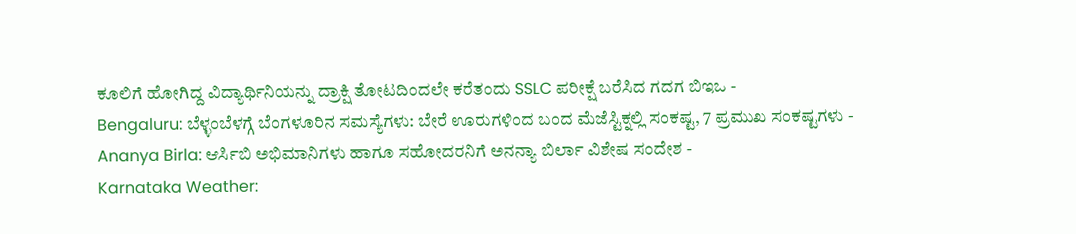ಕೂಲಿಗೆ ಹೋಗಿದ್ದ ವಿದ್ಯಾರ್ಥಿನಿಯನ್ನು ದ್ರಾಕ್ಷಿ ತೋಟದಿಂದಲೇ ಕರೆತಂದು SSLC ಪರೀಕ್ಷೆ ಬರೆಸಿದ ಗದಗ ಬಿಇಒ -
Bengaluru: ಬೆಳ್ಳಂಬೆಳಗ್ಗೆ ಬೆಂಗಳೂರಿನ ಸಮಸ್ಯೆಗಳು: ಬೇರೆ ಊರುಗಳಿಂದ ಬಂದ ಮೆಜೆಸ್ಟಿಕ್ನಲ್ಲಿ ಸಂಕಷ್ಟ, 7 ಪ್ರಮುಖ ಸಂಕಷ್ಟಗಳು -
Ananya Birla: ಆರ್ಸಿಬಿ ಅಭಿಮಾನಿಗಳು ಹಾಗೂ ಸಹೋದರನಿಗೆ ಅನನ್ಯಾ ಬಿರ್ಲಾ ವಿಶೇಷ ಸಂದೇಶ -
Karnataka Weather: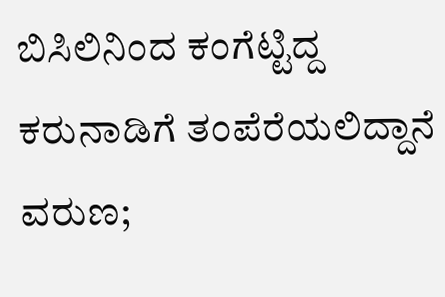ಬಿಸಿಲಿನಿಂದ ಕಂಗೆಟ್ಟಿದ್ದ ಕರುನಾಡಿಗೆ ತಂಪೆರೆಯಲಿದ್ದಾನೆ ವರುಣ;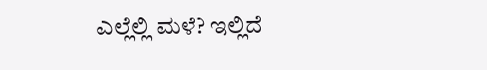ಎಲ್ಲೆಲ್ಲಿ ಮಳೆ? ಇಲ್ಲಿದೆ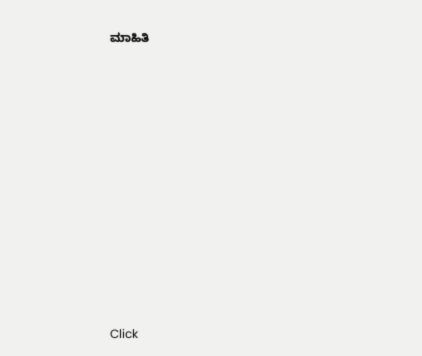ಮಾಹಿತಿ












Click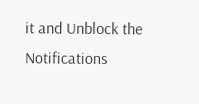it and Unblock the Notifications